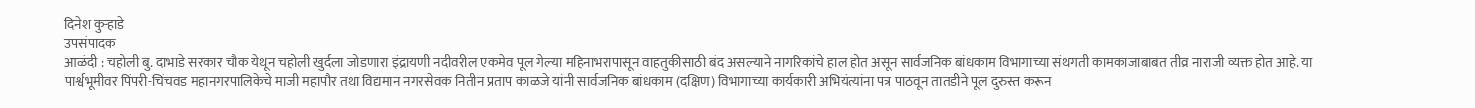दिनेश कुऱ्हाडे
उपसंपादक
आळंदी : चहोली बु. दाभाडे सरकार चौक येथून चहोली खुर्दला जोडणारा इंद्रायणी नदीवरील एकमेव पूल गेल्या महिनाभरापासून वाहतुकीसाठी बंद असल्याने नागरिकांचे हाल होत असून सार्वजनिक बांधकाम विभागाच्या संथगती कामकाजाबाबत तीव्र नाराजी व्यक्त होत आहे. या पार्श्वभूमीवर पिंपरी-चिंचवड महानगरपालिकेचे माजी महापौर तथा विद्यमान नगरसेवक नितीन प्रताप काळजे यांनी सार्वजनिक बांधकाम (दक्षिण) विभागाच्या कार्यकारी अभियंत्यांना पत्र पाठवून तातडीने पूल दुरुस्त करून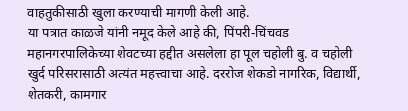वाहतुकीसाठी खुला करण्याची मागणी केली आहे.
या पत्रात काळजे यांनी नमूद केले आहे की, पिंपरी-चिंचवड महानगरपालिकेच्या शेवटच्या हद्दीत असलेला हा पूल चहोली बु. व चहोली खुर्द परिसरासाठी अत्यंत महत्त्वाचा आहे. दररोज शेकडो नागरिक, विद्यार्थी, शेतकरी, कामगार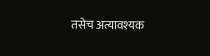तसेच अत्यावश्यक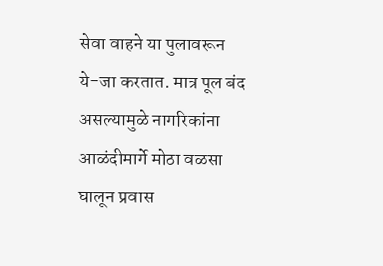सेवा वाहने या पुलावरून ये-जा करतात. मात्र पूल बंद असल्यामुळे नागरिकांना आळंदीमार्गे मोठा वळसा घालून प्रवास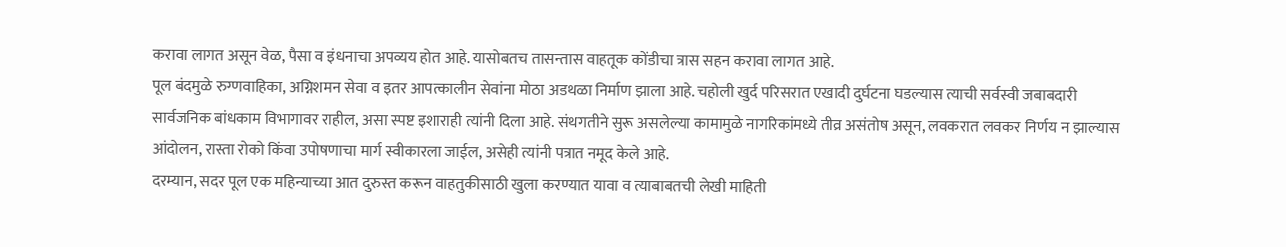करावा लागत असून वेळ, पैसा व इंधनाचा अपव्यय होत आहे. यासोबतच तासन्तास वाहतूक कोंडीचा त्रास सहन करावा लागत आहे.
पूल बंदमुळे रुग्णवाहिका, अग्निशमन सेवा व इतर आपत्कालीन सेवांना मोठा अडथळा निर्माण झाला आहे. चहोली खुर्द परिसरात एखादी दुर्घटना घडल्यास त्याची सर्वस्वी जबाबदारी सार्वजनिक बांधकाम विभागावर राहील, असा स्पष्ट इशाराही त्यांनी दिला आहे. संथगतीने सुरू असलेल्या कामामुळे नागरिकांमध्ये तीव्र असंतोष असून, लवकरात लवकर निर्णय न झाल्यास आंदोलन, रास्ता रोको किंवा उपोषणाचा मार्ग स्वीकारला जाईल, असेही त्यांनी पत्रात नमूद केले आहे.
दरम्यान, सदर पूल एक महिन्याच्या आत दुरुस्त करून वाहतुकीसाठी खुला करण्यात यावा व त्याबाबतची लेखी माहिती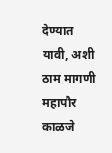देण्यात यावी, अशी ठाम मागणी महापौर काळजे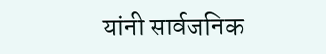यांनी सार्वजनिक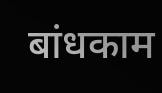बांधकाम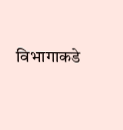विभागाकडे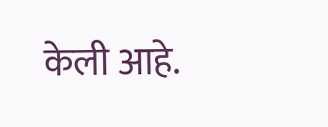केली आहे.